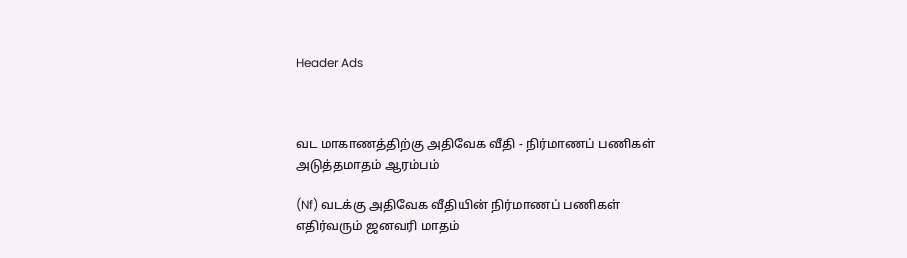Header Ads



வட மாகாணத்திற்கு அதிவேக வீதி - நிர்மாணப் பணிகள் அடுத்தமாதம் ஆரம்பம்

(Nf) வடக்கு அதிவேக வீதியின் நிர்மாணப் பணிகள் எதிர்வரும் ஜனவரி மாதம்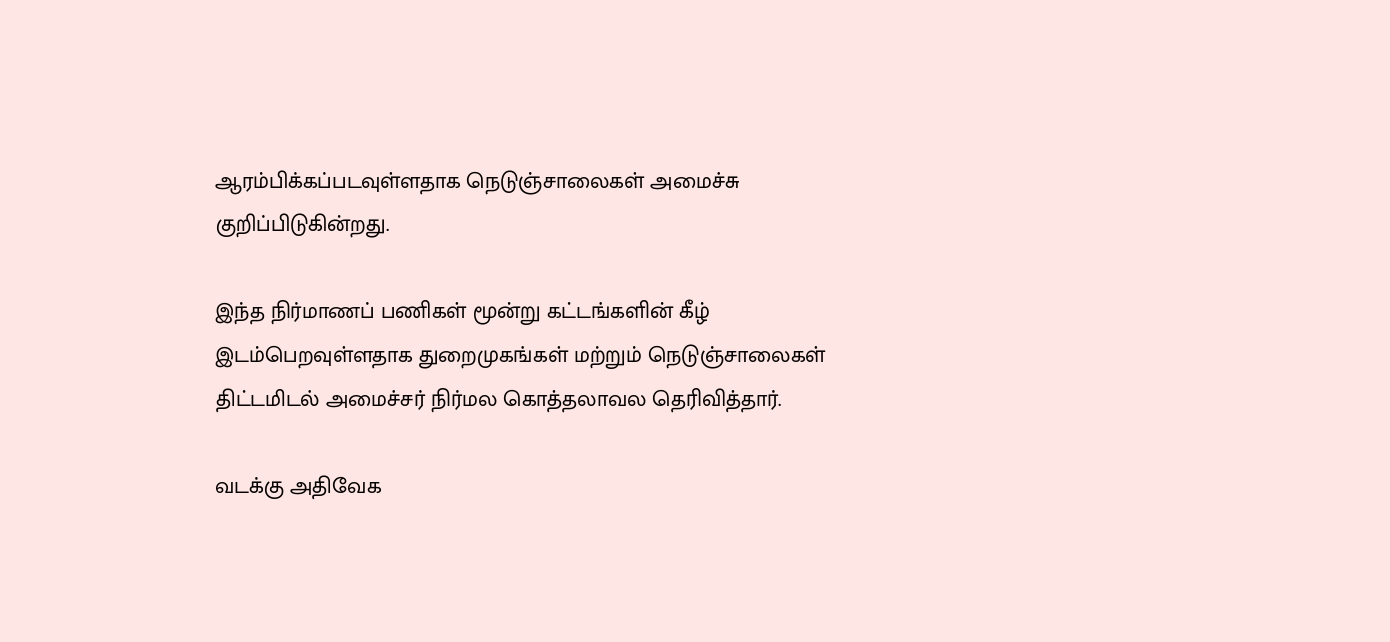ஆரம்பிக்கப்படவுள்ளதாக நெடுஞ்சாலைகள் அமைச்சு குறிப்பிடுகின்றது.

இந்த நிர்மாணப் பணிகள் மூன்று கட்டங்களின் கீழ் இடம்பெறவுள்ளதாக துறைமுகங்கள் மற்றும் நெடுஞ்சாலைகள் திட்டமிடல் அமைச்சர் நிர்மல கொத்தலாவல தெரிவித்தார்.

வடக்கு அதிவேக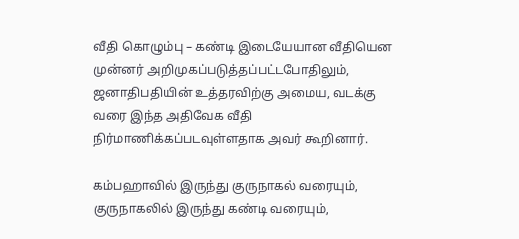வீதி கொழும்பு – கண்டி இடையேயான வீதியென முன்னர் அறிமுகப்படுத்தப்பட்டபோதிலும், ஜனாதிபதியின் உத்தரவிற்கு அமைய, வடக்கு வரை இந்த அதிவேக வீதி நிர்மாணிக்கப்படவுள்ளதாக அவர் கூறினார்.

கம்பஹாவில் இருந்து குருநாகல் வரையும், குருநாகலில் இருந்து கண்டி வரையும்,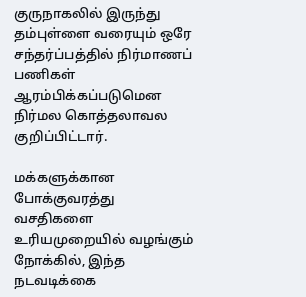குருநாகலில் இருந்து தம்புள்ளை வரையும் ஒரே சந்தர்ப்பத்தில் நிர்மாணப் பணிகள் ஆரம்பிக்கப்படுமென நிர்மல கொத்தலாவல குறிப்பிட்டார்.

மக்களுக்கான போக்குவரத்து வசதிகளை உரியமுறையில் வழங்கும் நோக்கில், இந்த நடவடிக்கை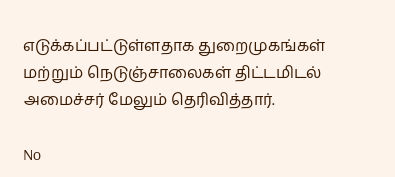எடுக்கப்பட்டுள்ளதாக துறைமுகங்கள் மற்றும் நெடுஞ்சாலைகள் திட்டமிடல் அமைச்சர் மேலும் தெரிவித்தார்.

No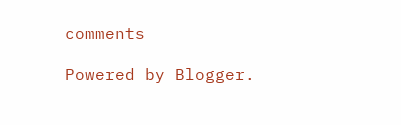comments

Powered by Blogger.